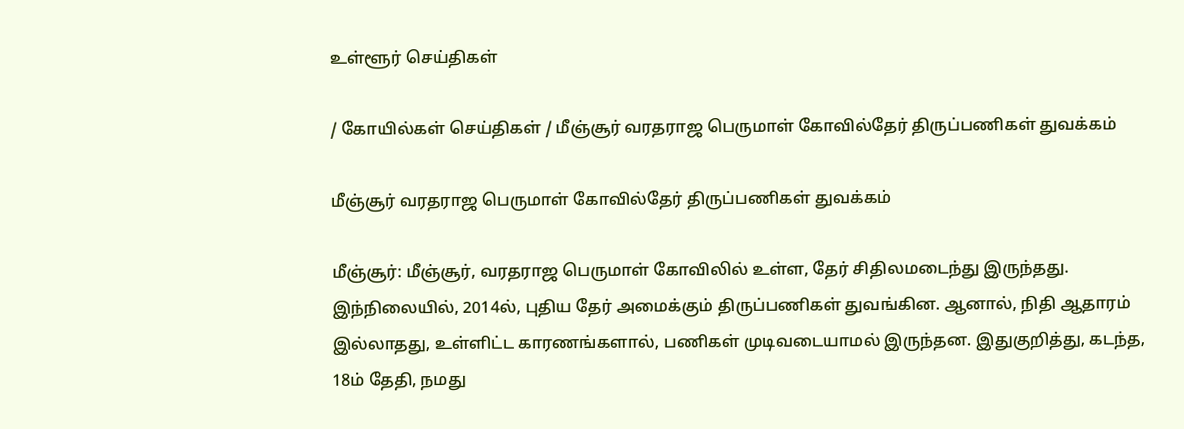உள்ளூர் செய்திகள்

/ கோயில்கள் செய்திகள் / மீஞ்சூர் வரதராஜ பெருமாள் கோவில்தேர் திருப்பணிகள் துவக்கம்

மீஞ்சூர் வரதராஜ பெருமாள் கோவில்தேர் திருப்பணிகள் துவக்கம்

மீஞ்சூர்: மீஞ்சூர், வரதராஜ பெருமாள் கோவிலில் உள்ள, தேர் சிதிலமடைந்து இருந்தது.
இந்நிலையில், 2014ல், புதிய தேர் அமைக்கும் திருப்பணிகள் துவங்கின. ஆனால், நிதி ஆதாரம் இல்லாதது, உள்ளிட்ட காரணங்களால், பணிகள் முடிவடையாமல் இருந்தன. இதுகுறித்து, கடந்த, 18ம் தேதி, நமது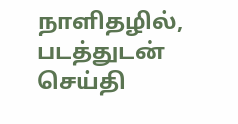நாளிதழில், படத்துடன் செய்தி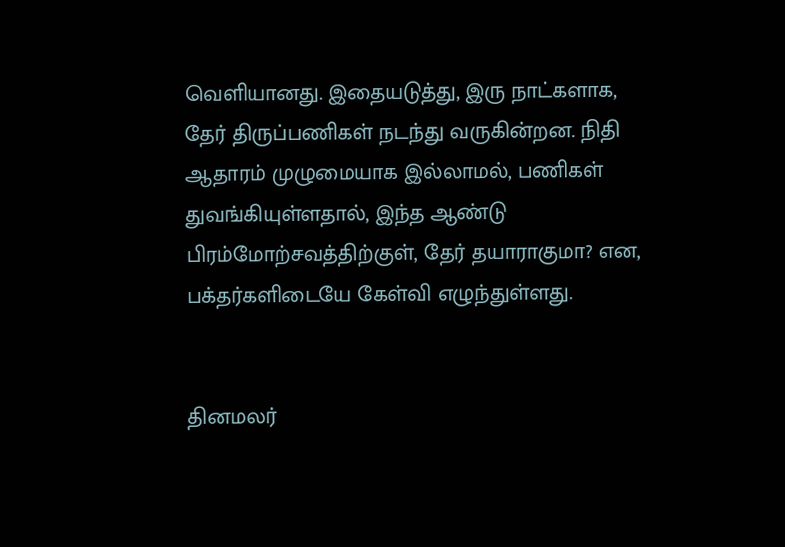வெளியானது. இதையடுத்து, இரு நாட்களாக, தேர் திருப்பணிகள் நடந்து வருகின்றன. நிதி ஆதாரம் முழுமையாக இல்லாமல், பணிகள் துவங்கியுள்ளதால், இந்த ஆண்டு பிரம்மோற்சவத்திற்குள், தேர் தயாராகுமா? என, பக்தர்களிடையே கேள்வி எழுந்துள்ளது.


தினமலர்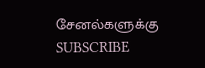சேனல்களுக்கு SUBSCRIBE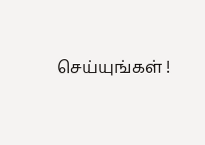செய்யுங்கள் !